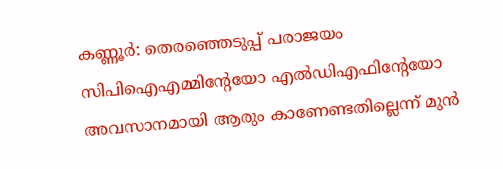കണ്ണൂര്‍: തെരഞ്ഞെടുപ്പ് പരാജയം സിപിഐഎമ്മിന്റേയോ എല്‍ഡിഎഫിന്റേയോ അവസാനമായി ആരും കാണേണ്ടതില്ലെന്ന് മുന്‍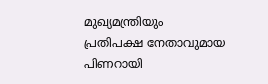മുഖ്യമന്ത്രിയും പ്രതിപക്ഷ നേതാവുമായ പിണറായി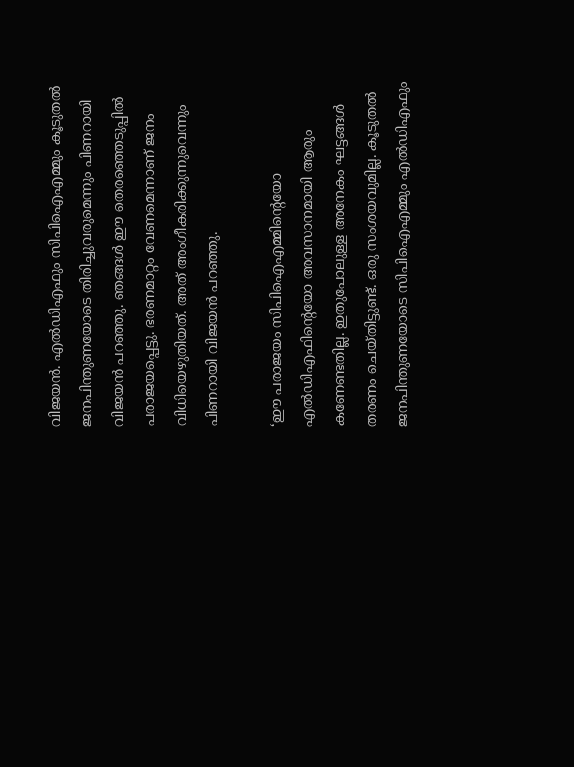വിജയന്‍. എല്‍ഡിഎഫും സിപിഐഎമ്മും കൂടുതല്‍ ജനപിന്തുണയോടെ തിരിച്ചുവരുമെന്നും പിണറായി വിജയന്‍ പറഞ്ഞു. ഞങ്ങള്‍ ഈ തെരഞ്ഞെടുപ്പില്‍ പരാജയപ്പെട്ടു. ഭരണമാറ്റം വേണമെന്നാണ് ജനം വിധിയെഴുതിയത്. അത് അംഗീകരിക്കുന്നുവെന്നും പിണറായി വിജയന്‍ പറഞ്ഞു.

‘ഈ പരാജയം സിപിഐഎമ്മിന്റെയോ എല്‍ഡിഎഫിന്റെയോ അവസാനമായി ആരും കണേണ്ടതില്ല. ഇതുപോലുള്ള അനേകം ഘട്ടങ്ങള്‍ തരണം ചെയ്തിട്ടുണ്ട്. ഒരു സംശയവുമില്ല. കൂടുതല്‍ ജനപിന്തുണയോടെ സിപിഐഎമ്മും എല്‍ഡിഎഫും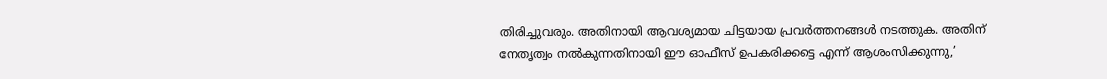തിരിച്ചുവരും. അതിനായി ആവശ്യമായ ചിട്ടയായ പ്രവര്‍ത്തനങ്ങള്‍ നടത്തുക. അതിന് നേതൃത്വം നല്‍കുന്നതിനായി ഈ ഓഫീസ് ഉപകരിക്കട്ടെ എന്ന് ആശംസിക്കുന്നു,’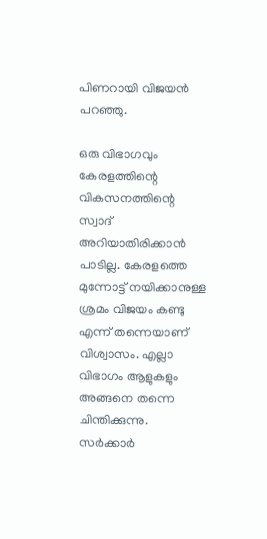പിണറായി വിജയന്‍  പറഞ്ഞു.

ഒരു വിഭാഗവും കേരളത്തിന്റെ വികസനത്തിന്റെ സ്വാദ് അറിയാതിരിക്കാന്‍ പാടില്ല. കേരളത്തെ മുന്നോട്ട് നയിക്കാനുള്ള ശ്രമം വിജയം കണ്ടു എന്ന് തന്നെയാണ് വിശ്വാസം. എല്ലാ വിഭാഗം ആളുകളും അങ്ങനെ തന്നെ ചിന്തിക്കുന്നു. സര്‍ക്കാര്‍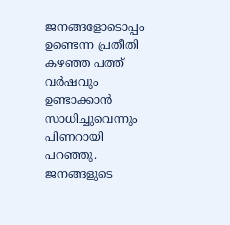ജനങ്ങളോടൊപ്പം ഉണ്ടെന്ന പ്രതീതി കഴഞ്ഞ പത്ത് വര്‍ഷവും ഉണ്ടാക്കാന്‍ സാധിച്ചുവെന്നും പിണറായി പറഞ്ഞു. ജനങ്ങളുടെ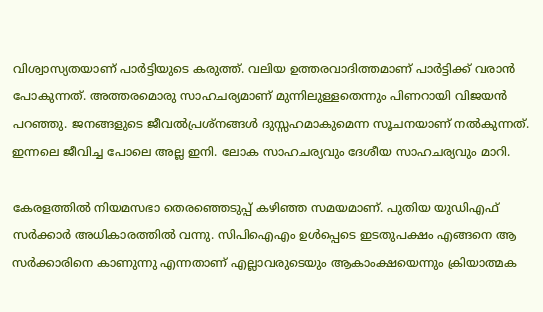വിശ്വാസ്യതയാണ് പാര്‍ട്ടിയുടെ കരുത്ത്. വലിയ ഉത്തരവാദിത്തമാണ് പാര്‍ട്ടിക്ക് വരാന്‍ പോകുന്നത്. അത്തരമൊരു സാഹചര്യമാണ് മുന്നിലുള്ളതെന്നും പിണറായി വിജയന്‍ പറഞ്ഞു. ജനങ്ങളുടെ ജീവല്‍പ്രശ്‌നങ്ങള്‍ ദുസ്സഹമാകുമെന്ന സൂചനയാണ് നല്‍കുന്നത്. ഇന്നലെ ജീവിച്ച പോലെ അല്ല ഇനി. ലോക സാഹചര്യവും ദേശീയ സാഹചര്യവും മാറി.

കേരളത്തില്‍ നിയമസഭാ തെരഞ്ഞെടുപ്പ് കഴിഞ്ഞ സമയമാണ്. പുതിയ യുഡിഎഫ് സര്‍ക്കാര്‍ അധികാരത്തില്‍ വന്നു. സിപിഐഎം ഉള്‍പ്പെടെ ഇടതുപക്ഷം എങ്ങനെ ആ സര്‍ക്കാരിനെ കാണുന്നു എന്നതാണ് എല്ലാവരുടെയും ആകാംക്ഷയെന്നും ക്രിയാത്മക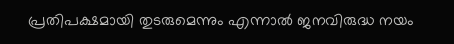പ്രതിപക്ഷമായി തുടരുമെന്നും എന്നാല്‍ ജനവിരുദ്ധ നയം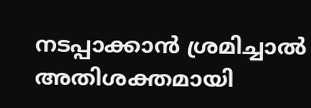നടപ്പാക്കാന്‍ ശ്രമിച്ചാല്‍ അതിശക്തമായി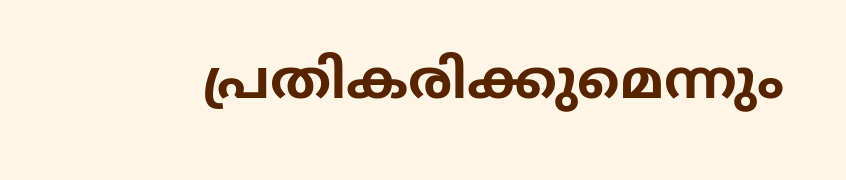പ്രതികരിക്കുമെന്നും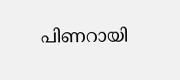പിണറായി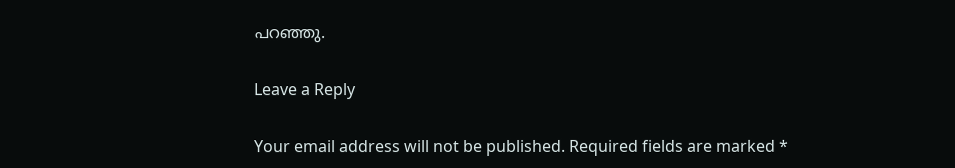പറഞ്ഞു.

Leave a Reply

Your email address will not be published. Required fields are marked *